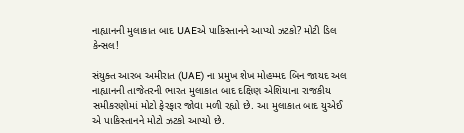નાહ્યાનની મુલાકાત બાદ UAEએ પાકિસ્તાનને આપ્યો ઝટકો? મોટી ડિલ કેન્સલ!

સંયુક્ત આરબ અમીરાત (UAE) ના પ્રમુખ શેખ મોહમ્મદ બિન જાયદ અલ નાહ્યાનની તાજેતરની ભારત મુલાકાત બાદ દક્ષિણ એશિયાના રાજકીય સમીકરણોમાં મોટો ફેરફાર જોવા મળી રહ્યો છે. આ મુલાકાત બાદ યુએઈ એ પાકિસ્તાનને મોટો ઝટકો આપ્યો છે.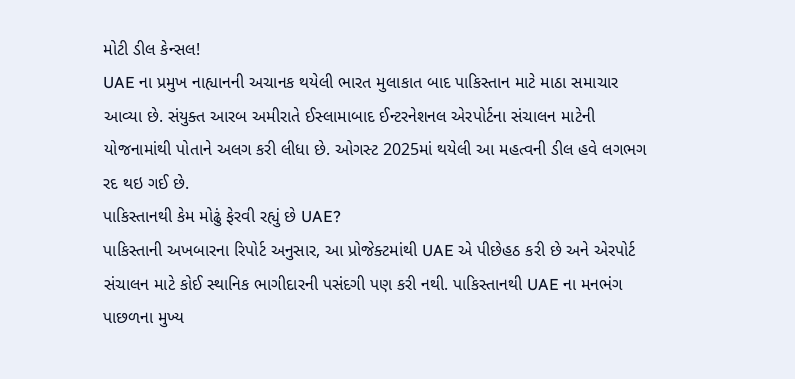મોટી ડીલ કેન્સલ!
UAE ના પ્રમુખ નાહ્યાનની અચાનક થયેલી ભારત મુલાકાત બાદ પાકિસ્તાન માટે માઠા સમાચાર આવ્યા છે. સંયુક્ત આરબ અમીરાતે ઈસ્લામાબાદ ઈન્ટરનેશનલ એરપોર્ટના સંચાલન માટેની યોજનામાંથી પોતાને અલગ કરી લીધા છે. ઓગસ્ટ 2025માં થયેલી આ મહત્વની ડીલ હવે લગભગ રદ થઇ ગઈ છે.
પાકિસ્તાનથી કેમ મોઢું ફેરવી રહ્યું છે UAE?
પાકિસ્તાની અખબારના રિપોર્ટ અનુસાર, આ પ્રોજેક્ટમાંથી UAE એ પીછેહઠ કરી છે અને એરપોર્ટ સંચાલન માટે કોઈ સ્થાનિક ભાગીદારની પસંદગી પણ કરી નથી. પાકિસ્તાનથી UAE ના મનભંગ પાછળના મુખ્ય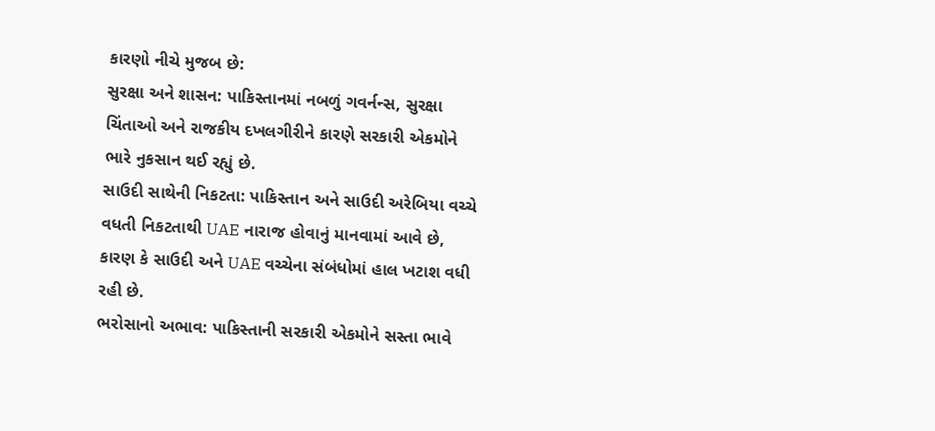કારણો નીચે મુજબ છે:
સુરક્ષા અને શાસન: પાકિસ્તાનમાં નબળું ગવર્નન્સ, સુરક્ષા ચિંતાઓ અને રાજકીય દખલગીરીને કારણે સરકારી એકમોને ભારે નુકસાન થઈ રહ્યું છે.
સાઉદી સાથેની નિકટતા: પાકિસ્તાન અને સાઉદી અરેબિયા વચ્ચે વધતી નિકટતાથી UAE નારાજ હોવાનું માનવામાં આવે છે, કારણ કે સાઉદી અને UAE વચ્ચેના સંબંધોમાં હાલ ખટાશ વધી રહી છે.
ભરોસાનો અભાવ: પાકિસ્તાની સરકારી એકમોને સસ્તા ભાવે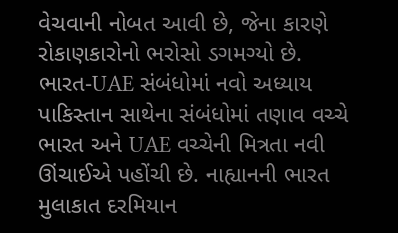વેચવાની નોબત આવી છે, જેના કારણે રોકાણકારોનો ભરોસો ડગમગ્યો છે.
ભારત-UAE સંબંધોમાં નવો અધ્યાય
પાકિસ્તાન સાથેના સંબંધોમાં તણાવ વચ્ચે ભારત અને UAE વચ્ચેની મિત્રતા નવી ઊંચાઈએ પહોંચી છે. નાહ્યાનની ભારત મુલાકાત દરમિયાન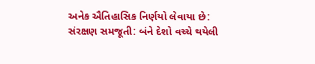અનેક ઐતિહાસિક નિર્ણયો લેવાયા છે:
સંરક્ષણ સમજૂતી: બંને દેશો વચ્ચે થયેલી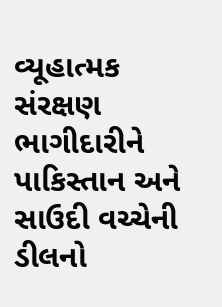વ્યૂહાત્મક સંરક્ષણ ભાગીદારીને પાકિસ્તાન અને સાઉદી વચ્ચેની ડીલનો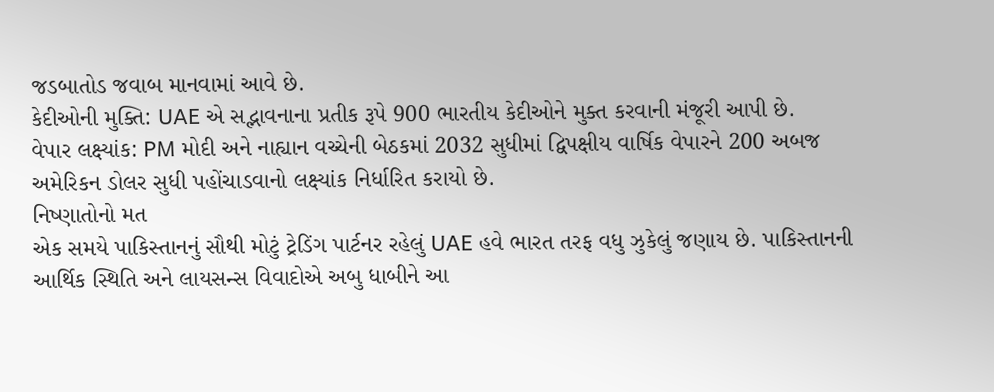જડબાતોડ જવાબ માનવામાં આવે છે.
કેદીઓની મુક્તિ: UAE એ સદ્ભાવનાના પ્રતીક રૂપે 900 ભારતીય કેદીઓને મુક્ત કરવાની મંજૂરી આપી છે.
વેપાર લક્ષ્યાંક: PM મોદી અને નાહ્યાન વચ્ચેની બેઠકમાં 2032 સુધીમાં દ્વિપક્ષીય વાર્ષિક વેપારને 200 અબજ અમેરિકન ડોલર સુધી પહોંચાડવાનો લક્ષ્યાંક નિર્ધારિત કરાયો છે.
નિષ્ણાતોનો મત
એક સમયે પાકિસ્તાનનું સૌથી મોટું ટ્રેડિંગ પાર્ટનર રહેલું UAE હવે ભારત તરફ વધુ ઝુકેલું જણાય છે. પાકિસ્તાનની આર્થિક સ્થિતિ અને લાયસન્સ વિવાદોએ અબુ ધાબીને આ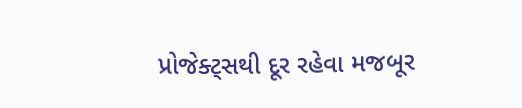પ્રોજેક્ટ્સથી દૂર રહેવા મજબૂર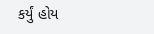કર્યું હોય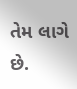તેમ લાગે છે.